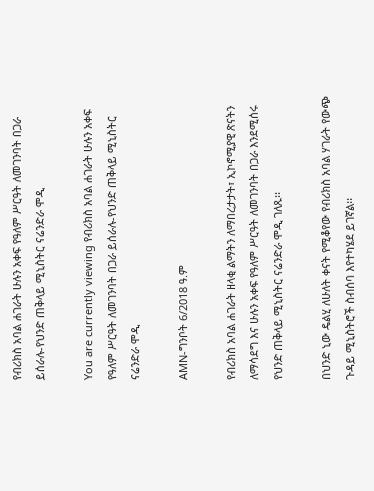የብሪክስ አባል ሐገራት ሁሉን አቀፍ የዓለም ሥርዓት ለመገንባት በጋራ ይሰራሉ-የህንድ ጠቅላይ ሚኒስትር ናሬንድራ ሞዲ

You are currently viewing የብሪክስ አባል ሐገራት ሁሉን አቀፍ የዓለም ሥርዓት ለመገንባት በጋራ ይሰራሉ-የህንድ ጠቅላይ ሚኒስትር ናሬንድራ ሞዲ

AMN-ግንቦት 6/2018 ዓ.ም

የብሪክስ አባል ሐገራት ዘላቂ ልማትን ለማበረታታት፣ ኢኮኖሚያዊ ጽናትን ለማሳደግ እና ሁሉን አቀፍ የዓለም ሥርዓት ለመገንባት በጋራ እንደሚሰሩ የህንድ ጠቅላይ ሚኒስትር ናሬንድራ ሞዲ ገለጹ፡፡

በህንድ ኒው ዴልሂ ለሁለት ቀናት የሚቆየው የብሪክስ አባል ሃገራት የውጭ ጉዳይ ሚኒስትሮች ስብሰባ እየተካሄደ ይገኛል፡፡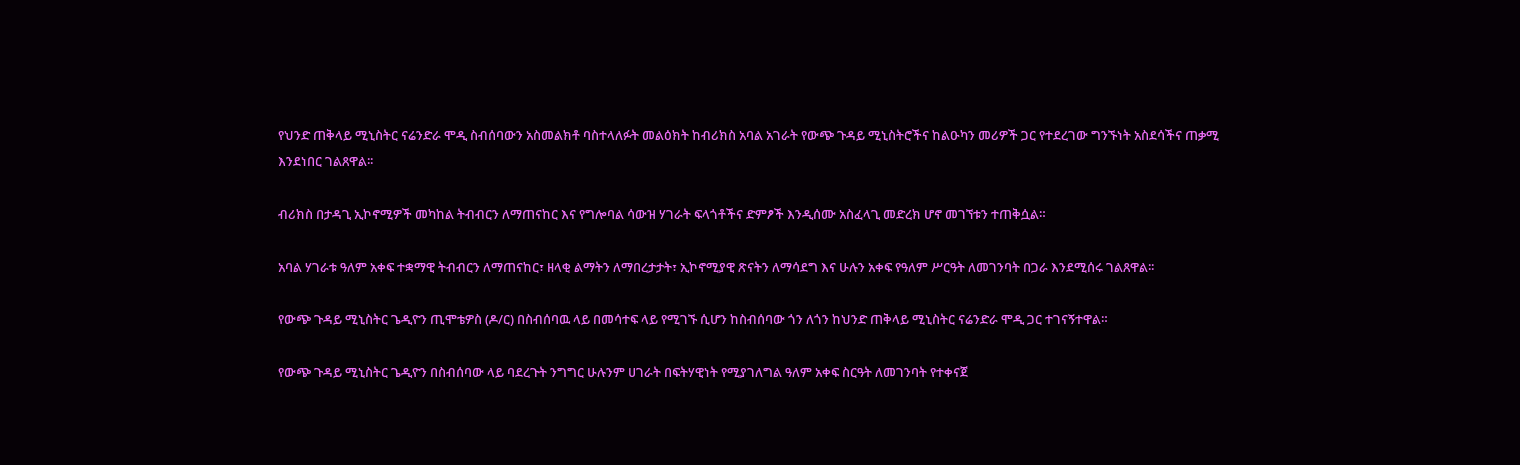የህንድ ጠቅላይ ሚኒስትር ናሬንድራ ሞዲ ስብሰባውን አስመልክቶ ባስተላለፉት መልዕክት ከብሪክስ አባል አገራት የውጭ ጉዳይ ሚኒስትሮችና ከልዑካን መሪዎች ጋር የተደረገው ግንኙነት አስደሳችና ጠቃሚ እንደነበር ገልጸዋል፡፡

ብሪክስ በታዳጊ ኢኮኖሚዎች መካከል ትብብርን ለማጠናከር እና የግሎባል ሳውዝ ሃገራት ፍላጎቶችና ድምፆች እንዲሰሙ አስፈላጊ መድረክ ሆኖ መገኘቱን ተጠቅሷል።

አባል ሃገራቱ ዓለም አቀፍ ተቋማዊ ትብብርን ለማጠናከር፣ ዘላቂ ልማትን ለማበረታታት፣ ኢኮኖሚያዊ ጽናትን ለማሳደግ እና ሁሉን አቀፍ የዓለም ሥርዓት ለመገንባት በጋራ እንደሚሰሩ ገልጸዋል፡፡

የውጭ ጉዳይ ሚኒስትር ጌዲዮን ጢሞቴዎስ (ዶ/ር) በስብሰባዉ ላይ በመሳተፍ ላይ የሚገኙ ሲሆን ከስብሰባው ጎን ለጎን ከህንድ ጠቅላይ ሚኒስትር ናሬንድራ ሞዲ ጋር ተገናኝተዋል።

የውጭ ጉዳይ ሚኒስትር ጌዲዮን በስብሰባው ላይ ባደረጉት ንግግር ሁሉንም ሀገራት በፍትሃዊነት የሚያገለግል ዓለም አቀፍ ስርዓት ለመገንባት የተቀናጀ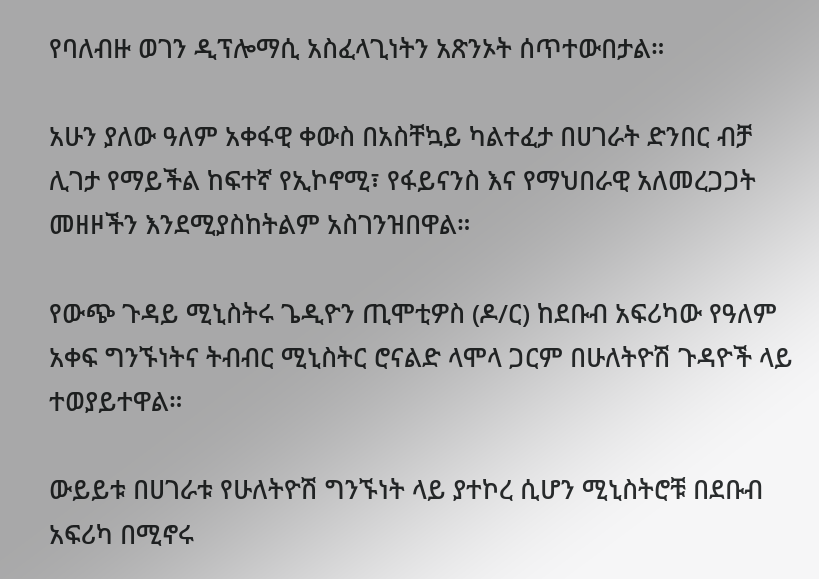የባለብዙ ወገን ዲፕሎማሲ አስፈላጊነትን አጽንኦት ሰጥተውበታል።

አሁን ያለው ዓለም አቀፋዊ ቀውስ በአስቸኳይ ካልተፈታ በሀገራት ድንበር ብቻ ሊገታ የማይችል ከፍተኛ የኢኮኖሚ፣ የፋይናንስ እና የማህበራዊ አለመረጋጋት መዘዞችን እንደሚያስከትልም አስገንዝበዋል።

የውጭ ጉዳይ ሚኒስትሩ ጌዲዮን ጢሞቲዎስ (ዶ/ር) ከደቡብ አፍሪካው የዓለም አቀፍ ግንኙነትና ትብብር ሚኒስትር ሮናልድ ላሞላ ጋርም በሁለትዮሽ ጉዳዮች ላይ ተወያይተዋል።

ውይይቱ በሀገራቱ የሁለትዮሽ ግንኙነት ላይ ያተኮረ ሲሆን ሚኒስትሮቹ በደቡብ አፍሪካ በሚኖሩ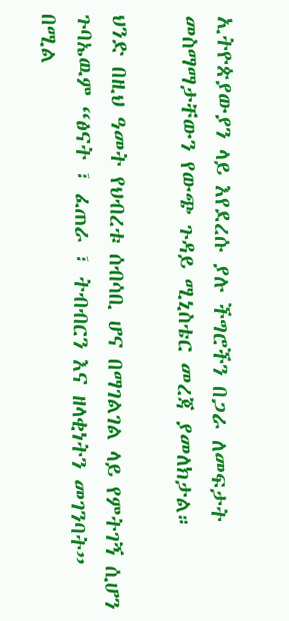ኢትዮጵያውያን ላይ እየደረሱ ያሉ ችግሮችን በጋራ ለመፍታት መስማማታቸውን የውጭ ጉዳይ ሚኒስቴር መረጃ ያመለክታል።

ህንድ በዚህ ዓመት የህብረቱ ሰብሳቢ ሆና በማገልገል ላይ የምትገኝ ሲሆን ጉባኤዉም “ፅናት ፣ ፈጠራ ፣ ትብብርን እና ዘላቂነትን መገንባት” በሚል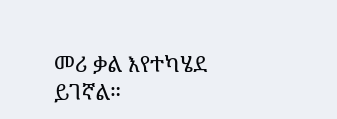መሪ ቃል እየተካሄደ ይገኛል።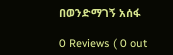በወንድማገኝ አሰፋ

0 Reviews ( 0 out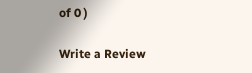of 0 )

Write a Review